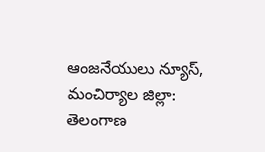ఆంజనేయులు న్యూస్, మంచిర్యాల జిల్లా: తెలంగాణ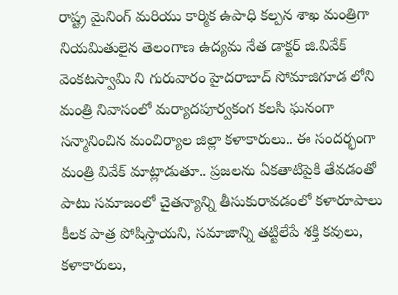రాష్ట్ర మైనింగ్ మరియు కార్మిక ఉపాధి కల్పన శాఖ మంత్రిగా నియమితులైన తెలంగాణ ఉద్యమ నేత డాక్టర్ జి.వివేక్ వెంకటస్వామి ని గురువారం హైదరాబాద్ సోమాజిగూడ లోని మంత్రి నివాసంలో మర్యాదపూర్వకంగ కలసి ఘనంగా సన్మానించిన మంచిర్యాల జిల్లా కళాకారులు.. ఈ సందర్భంగా మంత్రి వివేక్ మాట్లాడుతూ.. ప్రజలను ఏకతాటిపైకి తేవడంతో పాటు సమాజంలో చైతన్యాన్ని తీసుకురావడంలో కళారూపాలు కీలక పాత్ర పోషిస్తాయని, సమాజాన్ని తట్టిలేపే శక్తి కవులు, కళాకారులు,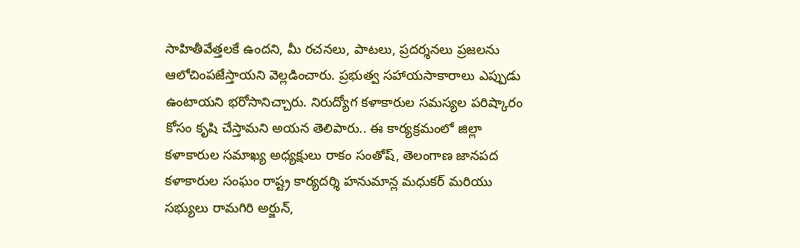సాహితీవేత్తలకే ఉందని, మీ రచనలు, పాటలు, ప్రదర్శనలు ప్రజలను ఆలోచింపజేస్తాయని వెల్లడించారు. ప్రభుత్వ సహాయసాకారాలు ఎప్పుడు ఉంటాయని భరోసానిచ్చారు. నిరుద్యోగ కళాకారుల సమస్యల పరిష్కారం కోసం కృషి చేస్తామని అయన తెలిపారు.. ఈ కార్యక్రమంలో జిల్లా కళాకారుల సమాఖ్య అధ్యక్షులు రాకం సంతోష్, తెలంగాణ జానపద కళాకారుల సంఘం రాష్ట్ర కార్యదర్శి హనుమాన్ల మధుకర్ మరియు సభ్యులు రామగిరి అర్జున్,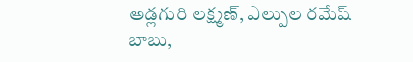అడ్లగురి లక్ష్మణ్, ఎల్పుల రమేష్ బాబు,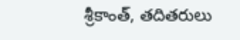శ్రీకాంత్, తదితరులు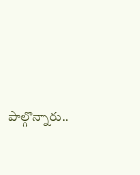పాల్గొన్నారు..